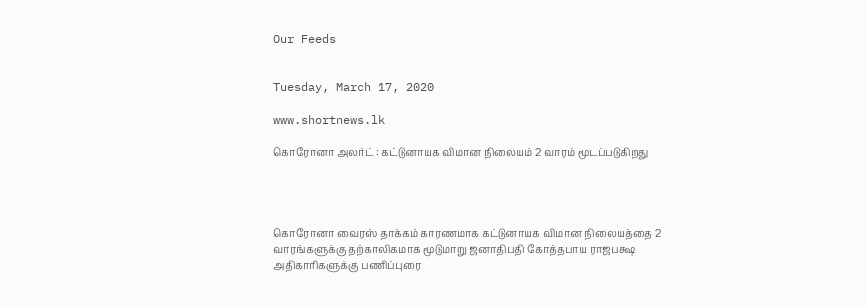Our Feeds


Tuesday, March 17, 2020

www.shortnews.lk

கொரோனா அலர்ட் : கட்டுனாயக விமான நிலையம் 2 வாரம் மூடப்படுகிறது




கொரோனா வைரஸ் தாக்கம் காரணமாக கட்டுனாயக விமான நிலையத்தை 2 வாரங்களுக்கு தற்காலிகமாக மூடுமாறு ஜனாதிபதி கோத்தபாய ராஜபக்ஷ அதிகாரிகளுக்கு பணிப்புரை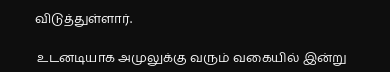விடுத்துள்ளார்.

 உடனடியாக அமுலுக்கு வரும் வகையில் இன்று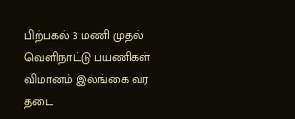பிற்பகல் 3 மணி முதல் வெளிநாட்டு பயணிகள் விமானம் இலங்கை வர தடை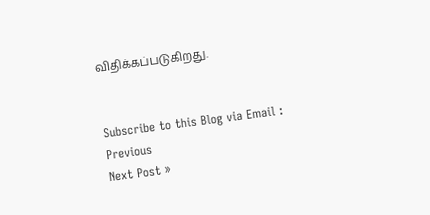விதிக்கப்படுகிறது.


Subscribe to this Blog via Email :
Previous
Next Post »